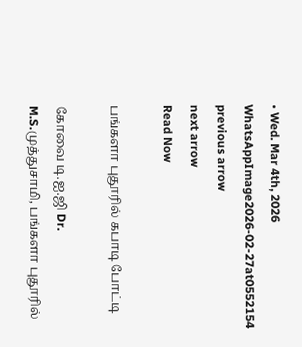• Wed. Mar 4th, 2026
WhatsAppImage2026-02-27at0552154
previous arrow
next arrow
Read Now

பங்களா புதூரில் கபாடி போட்டி

கோவை டி.ஐ.ஜி Dr. M.S.முத்துசாமி, பங்களா புதூரில்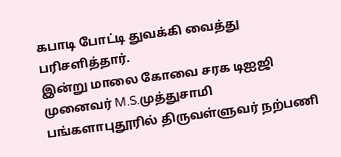கபாடி போட்டி துவக்கி வைத்து பரிசளித்தார்.
இன்று மாலை கோவை சரக டிஐஜி முனைவர் M.S.முத்துசாமி பங்களாபுதூரில் திருவள்ளுவர் நற்பணி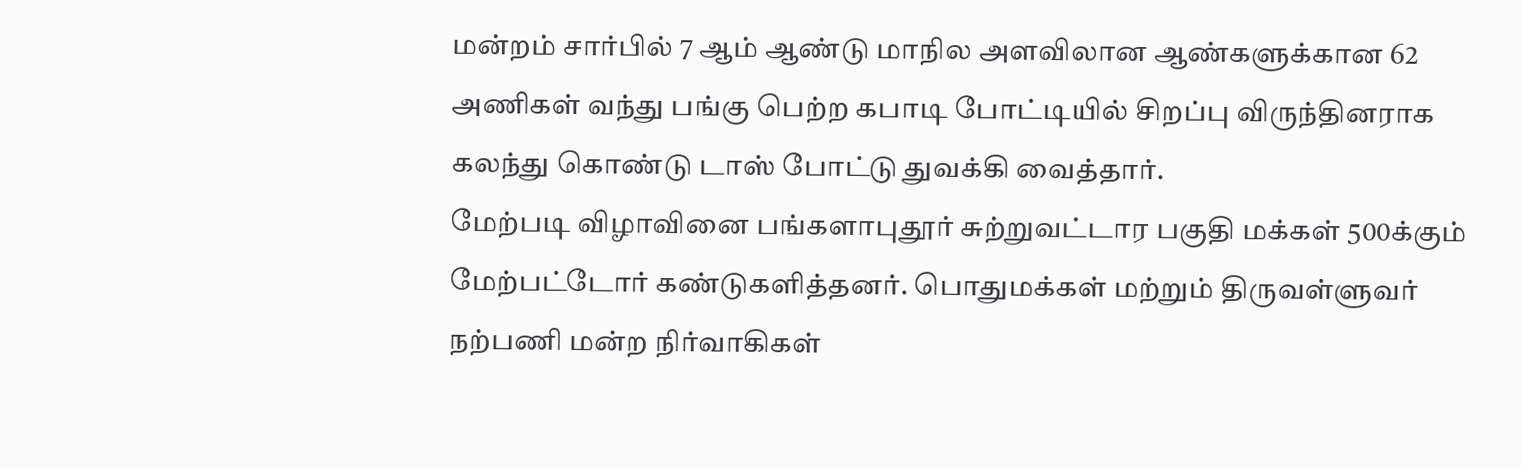மன்றம் சார்பில் 7 ஆம் ஆண்டு மாநில அளவிலான ஆண்களுக்கான 62 அணிகள் வந்து பங்கு பெற்ற கபாடி போட்டியில் சிறப்பு விருந்தினராக கலந்து கொண்டு டாஸ் போட்டு துவக்கி வைத்தார்.
மேற்படி விழாவினை பங்களாபுதூர் சுற்றுவட்டார பகுதி மக்கள் 500க்கும் மேற்பட்டோர் கண்டுகளித்தனர். பொதுமக்கள் மற்றும் திருவள்ளுவர் நற்பணி மன்ற நிர்வாகிகள்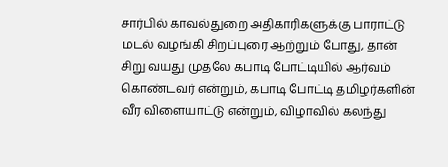சார்பில் காவல்துறை அதிகாரிகளுக்கு பாராட்டு மடல் வழங்கி சிறப்புரை ஆற்றும் போது, தான் சிறு வயது முதலே கபாடி போட்டியில் ஆர்வம் கொண்டவர் என்றும், கபாடி போட்டி தமிழர்களின் வீர விளையாட்டு என்றும், விழாவில் கலந்து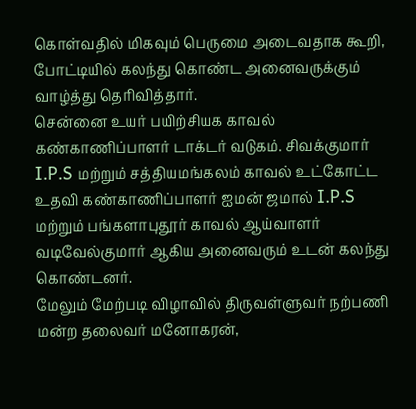கொள்வதில் மிகவும் பெருமை அடைவதாக கூறி, போட்டியில் கலந்து கொண்ட அனைவருக்கும் வாழ்த்து தெரிவித்தார்.
சென்னை உயர் பயிற்சியக காவல் கண்காணிப்பாளர் டாக்டர் வடுகம். சிவக்குமார் I.P.S மற்றும் சத்தியமங்கலம் காவல் உட்கோட்ட உதவி கண்காணிப்பாளர் ஐமன் ஜமால் I.P.S
மற்றும் பங்களாபுதூர் காவல் ஆய்வாளர் வடிவேல்குமார் ஆகிய அனைவரும் உடன் கலந்து கொண்டனர்.
மேலும் மேற்படி விழாவில் திருவள்ளுவர் நற்பணி மன்ற தலைவர் மனோகரன்,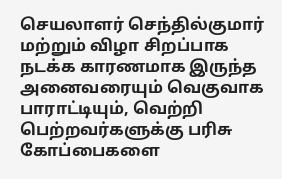செயலாளர் செந்தில்குமார் மற்றும் விழா சிறப்பாக நடக்க காரணமாக இருந்த அனைவரையும் வெகுவாக பாராட்டியும், வெற்றி பெற்றவர்களுக்கு பரிசு கோப்பைகளை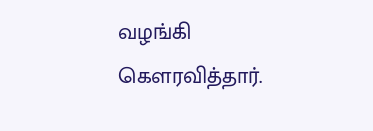வழங்கி கௌரவித்தார்.